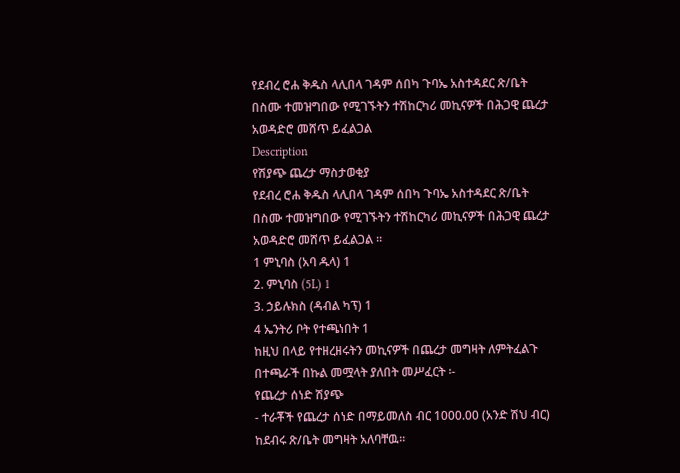የደብረ ሮሐ ቅዱስ ላሊበላ ገዳም ሰበካ ጉባኤ አስተዳደር ጽ/ቤት በስሙ ተመዝግበው የሚገኙትን ተሽከርካሪ መኪናዎች በሕጋዊ ጨረታ አወዳድሮ መሸጥ ይፈልጋል
Description
የሽያጭ ጨረታ ማስታወቂያ
የደብረ ሮሐ ቅዱስ ላሊበላ ገዳም ሰበካ ጉባኤ አስተዳደር ጽ/ቤት በስሙ ተመዝግበው የሚገኙትን ተሽከርካሪ መኪናዎች በሕጋዊ ጨረታ አወዳድሮ መሸጥ ይፈልጋል ።
1 ምኒባስ (አባ ዱላ) 1
2. ምኒባስ (5L) 1
3. ኃይሉክስ (ዳብል ካፕ) 1
4 ኤንትሪ ቦት የተጫነበት 1
ከዚህ በላይ የተዘረዘሩትን መኪናዎች በጨረታ መግዛት ለምትፈልጉ በተጫራች በኩል መሟላት ያለበት መሥፈርት ፡-
የጨረታ ሰነድ ሽያጭ
- ተራቾች የጨረታ ሰነድ በማይመለስ ብር 1000.00 (አንድ ሽህ ብር) ከደብሩ ጽ/ቤት መግዛት አለባቸዉ።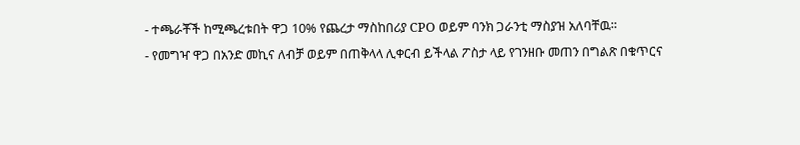- ተጫራቾች ከሚጫረቱበት ዋጋ 10% የጨረታ ማስከበሪያ CPO ወይም ባንክ ጋራንቲ ማስያዝ አለባቸዉ።
- የመግዣ ዋጋ በአንድ መኪና ለብቻ ወይም በጠቅላላ ሊቀርብ ይችላል ፖስታ ላይ የገንዘቡ መጠን በግልጽ በቁጥርና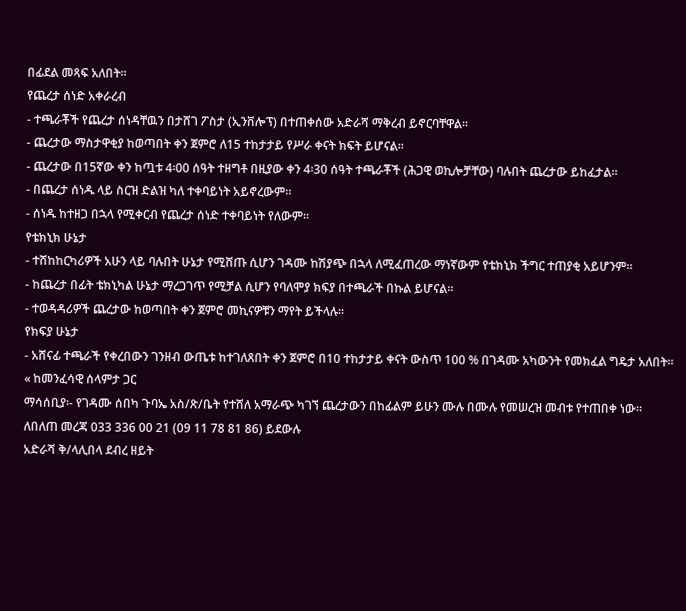በፊደል መጻፍ አለበት።
የጨረታ ሰነድ አቀራረብ
- ተጫራቾች የጨረታ ሰነዳቸዉን በታሸገ ፖስታ (ኢንቨሎፕ) በተጠቀሰው አድራሻ ማቅረብ ይኖርባቸዋል።
- ጨረታው ማስታዋቂያ ከወጣበት ቀን ጀምሮ ለ15 ተከታታይ የሥራ ቀናት ክፍት ይሆናል።
- ጨረታው በ15ኛው ቀን ከጧቱ 4፡00 ሰዓት ተዘግቶ በዚያው ቀን 4፡30 ሰዓት ተጫራቾች (ሕጋዊ ወኪሎቻቸው) ባሉበት ጨረታው ይከፈታል።
- በጨረታ ሰነዱ ላይ ስርዝ ድልዝ ካለ ተቀባይነት አይኖረውም።
- ሰነዱ ከተዘጋ በኋላ የሚቀርብ የጨረታ ሰነድ ተቀባይነት የለውም።
የቴክኒክ ሁኔታ
- ተሸከከርካሪዎች አሁን ላይ ባሉበት ሁኔታ የሚሸጡ ሲሆን ገዳሙ ከሽያጭ በኋላ ለሚፈጠረው ማነኛውም የቴክኒክ ችግር ተጠያቂ አይሆንም።
- ከጨረታ በፊት ቴክኒካል ሁኔታ ማረጋገጥ የሚቻል ሲሆን የባለሞያ ክፍያ በተጫራች በኩል ይሆናል።
- ተወዳዳሪዎች ጨረታው ከወጣበት ቀን ጀምሮ መኪናዎቹን ማየት ይችላሉ።
የክፍያ ሁኔታ
- አሸናፊ ተጫራች የቀረበውን ገንዘብ ውጤቱ ከተገለጸበት ቀን ጀምሮ በ10 ተከታታይ ቀናት ውስጥ 100 % በገዳሙ አካውንት የመክፈል ግዴታ አለበት።
« ከመንፈሳዊ ሰላምታ ጋር
ማሳሰቢያ፡- የገዳሙ ሰበካ ጉባኤ አስ/ጽ/ቤት የተሸለ አማራጭ ካገኘ ጨረታውን በከፊልም ይሁን ሙሉ በሙሉ የመሠረዝ መብቱ የተጠበቀ ነው።
ለበለጠ መረጃ 033 336 00 21 (09 11 78 81 86) ይደውሉ
አድራሻ ቅ/ላሊበላ ደብረ ዘይት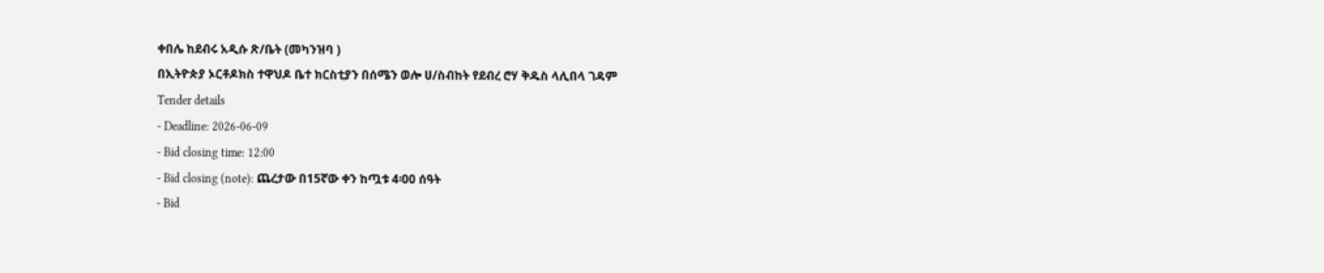ቀበሌ ከደብሩ አዲሱ ጽ/ቤት (መካንዝባ )
በኢትዮጵያ ኦርቶዶክስ ተዋህዶ ቤተ ክርስቲያን በሰሜን ወሎ ሀ/ስብከት የደብረ ሮሃ ቅዱስ ላሊበላ ገዳም
Tender details
- Deadline: 2026-06-09
- Bid closing time: 12:00
- Bid closing (note): ጨረታው በ15ኛው ቀን ከጧቱ 4፡00 ሰዓት
- Bid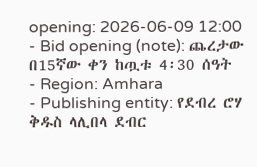opening: 2026-06-09 12:00
- Bid opening (note): ጨረታው በ15ኛው ቀን ከጧቱ 4፡30 ሰዓት
- Region: Amhara
- Publishing entity: የደብረ ሮሃ ቅዱስ ላሊበላ ደብር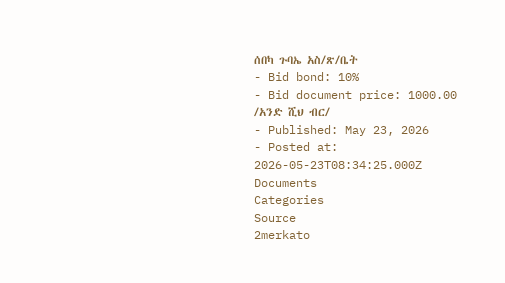ሰበካ ጉባኤ አስ/ጽ/ቤት
- Bid bond: 10%
- Bid document price: 1000.00 /አንድ ሺህ ብር/
- Published: May 23, 2026
- Posted at: 2026-05-23T08:34:25.000Z
Documents
Categories
Source
2merkato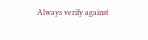Always verify against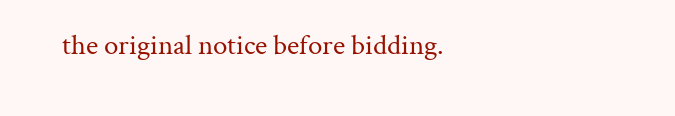the original notice before bidding.